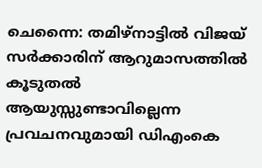ചെന്നൈ: തമിഴ്നാട്ടിൽ വിജയ് സർക്കാരിന് ആറുമാസത്തിൽ കൂടുതൽ ആയുസ്സുണ്ടാവില്ലെന്ന പ്രവചനവുമായി ഡിഎംകെ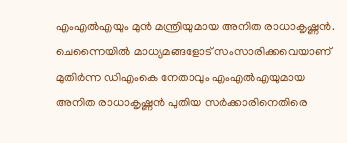എംഎൽഎയും മുൻ മന്ത്രിയുമായ അനിത രാധാകൃഷ്ണൻ. ചെന്നൈയിൽ മാധ്യമങ്ങളോട് സംസാരിക്കവെയാണ് മുതിർന്ന ഡിഎംകെ നേതാവും എംഎൽഎയുമായ അനിത രാധാകൃഷ്ണൻ പുതിയ സർക്കാരിനെതിരെ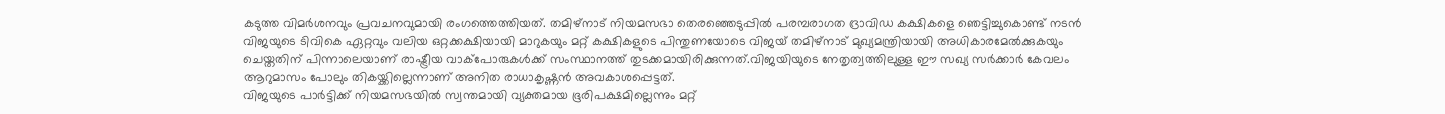കടുത്ത വിമർശനവും പ്രവചനവുമായി രംഗത്തെത്തിയത്. തമിഴ്നാട് നിയമസഭാ തെരഞ്ഞെടുപ്പിൽ പരമ്പരാഗത ദ്രാവിഡ കക്ഷികളെ ഞെട്ടിച്ചുകൊണ്ട് നടൻ വിജയുടെ ടിവികെ ഏറ്റവും വലിയ ഒറ്റക്കക്ഷിയായി മാറുകയും മറ്റ് കക്ഷികളുടെ പിന്തുണയോടെ വിജയ് തമിഴ്നാട് മുഖ്യമന്ത്രിയായി അധികാരമേൽക്കുകയും ചെയ്തതിന് പിന്നാലെയാണ് രാഷ്ട്രീയ വാക്പോരുകൾക്ക് സംസ്ഥാനത്ത് തുടക്കമായിരിക്കുന്നത്.വിജയിയുടെ നേതൃത്വത്തിലുള്ള ഈ സഖ്യ സർക്കാർ കേവലം ആറുമാസം പോലും തികയ്ക്കില്ലെന്നാണ് അനിത രാധാകൃഷ്ണൻ അവകാശപ്പെട്ടത്.
വിജയുടെ പാർട്ടിക്ക് നിയമസഭയിൽ സ്വന്തമായി വ്യക്തമായ ഭൂരിപക്ഷമില്ലെന്നും മറ്റ്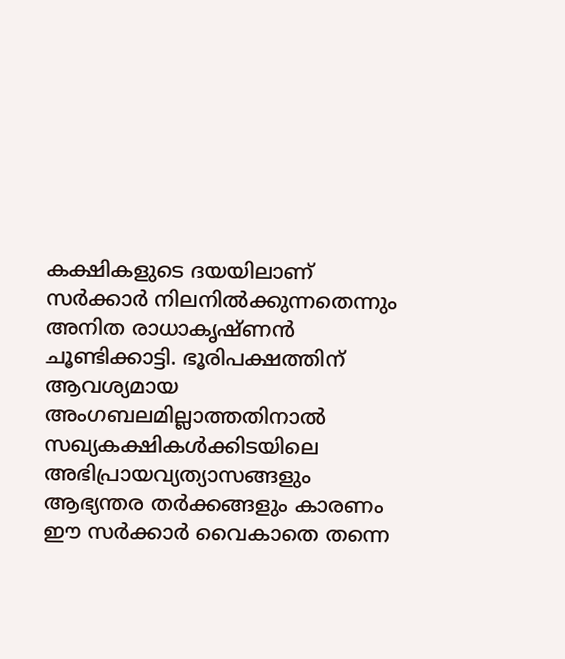കക്ഷികളുടെ ദയയിലാണ് സർക്കാർ നിലനിൽക്കുന്നതെന്നും അനിത രാധാകൃഷ്ണൻ ചൂണ്ടിക്കാട്ടി. ഭൂരിപക്ഷത്തിന് ആവശ്യമായ അംഗബലമില്ലാത്തതിനാൽ സഖ്യകക്ഷികൾക്കിടയിലെ അഭിപ്രായവ്യത്യാസങ്ങളും ആഭ്യന്തര തർക്കങ്ങളും കാരണം ഈ സർക്കാർ വൈകാതെ തന്നെ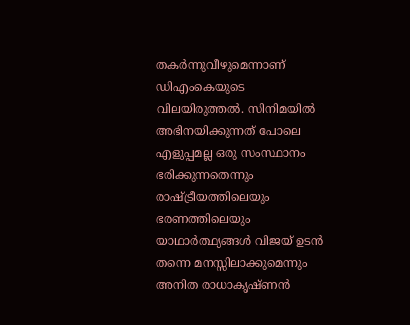തകർന്നുവീഴുമെന്നാണ് ഡിഎംകെയുടെ വിലയിരുത്തൽ. സിനിമയിൽ അഭിനയിക്കുന്നത് പോലെ എളുപ്പമല്ല ഒരു സംസ്ഥാനം ഭരിക്കുന്നതെന്നും രാഷ്ട്രീയത്തിലെയും ഭരണത്തിലെയും യാഥാർത്ഥ്യങ്ങൾ വിജയ് ഉടൻ തന്നെ മനസ്സിലാക്കുമെന്നും അനിത രാധാകൃഷ്ണൻ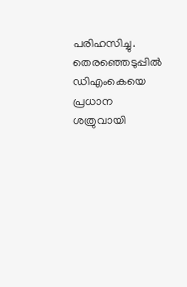പരിഹസിച്ചു.
തെരഞ്ഞെടുപ്പിൽ ഡിഎംകെയെ പ്രധാന ശത്രുവായി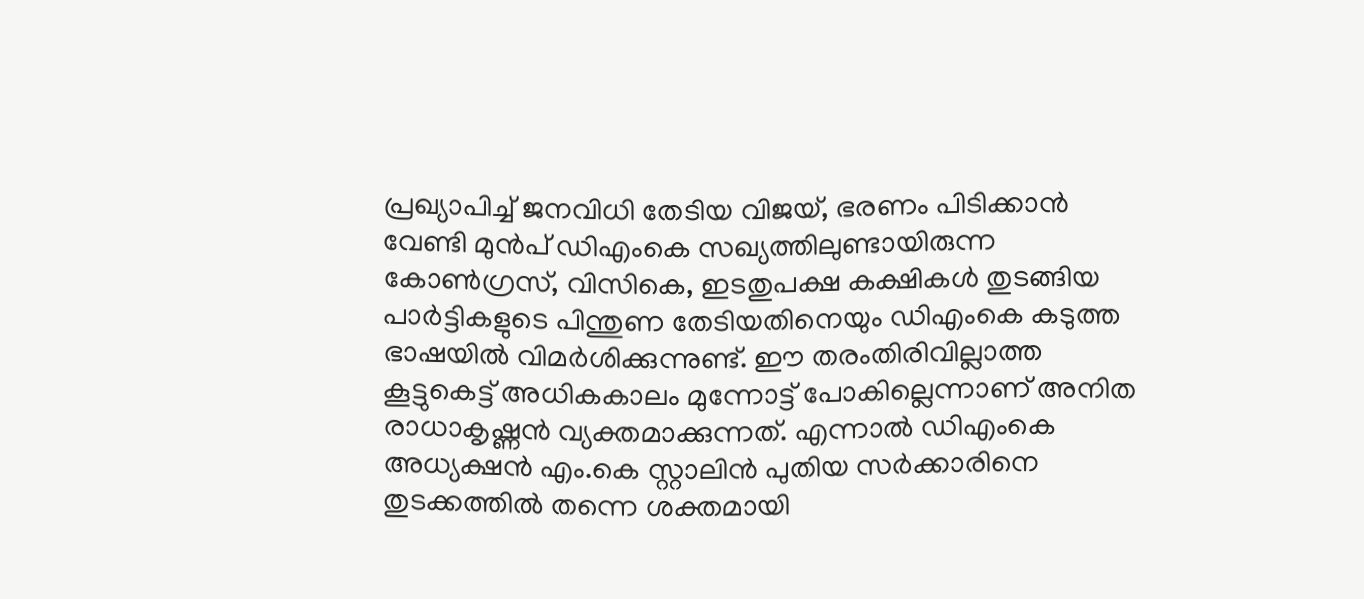പ്രഖ്യാപിച്ച് ജനവിധി തേടിയ വിജയ്, ഭരണം പിടിക്കാൻ വേണ്ടി മുൻപ് ഡിഎംകെ സഖ്യത്തിലുണ്ടായിരുന്ന കോൺഗ്രസ്, വിസികെ, ഇടതുപക്ഷ കക്ഷികൾ തുടങ്ങിയ പാർട്ടികളുടെ പിന്തുണ തേടിയതിനെയും ഡിഎംകെ കടുത്ത ഭാഷയിൽ വിമർശിക്കുന്നുണ്ട്. ഈ തരംതിരിവില്ലാത്ത കൂട്ടുകെട്ട് അധികകാലം മുന്നോട്ട് പോകില്ലെന്നാണ് അനിത രാധാകൃഷ്ണൻ വ്യക്തമാക്കുന്നത്. എന്നാൽ ഡിഎംകെ അധ്യക്ഷൻ എം.കെ സ്റ്റാലിൻ പുതിയ സർക്കാരിനെ തുടക്കത്തിൽ തന്നെ ശക്തമായി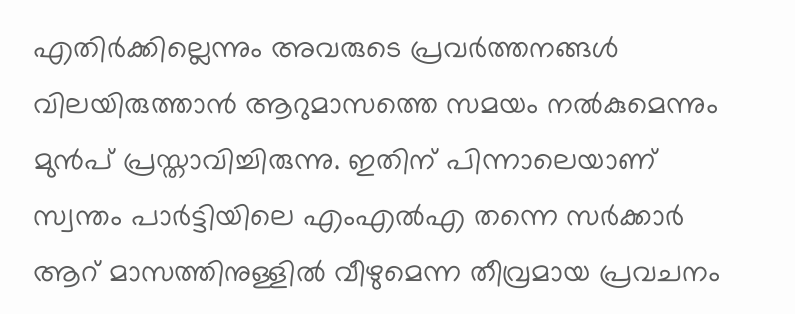എതിർക്കില്ലെന്നും അവരുടെ പ്രവർത്തനങ്ങൾ വിലയിരുത്താൻ ആറുമാസത്തെ സമയം നൽകുമെന്നും മുൻപ് പ്രസ്താവിച്ചിരുന്നു. ഇതിന് പിന്നാലെയാണ് സ്വന്തം പാർട്ടിയിലെ എംഎൽഎ തന്നെ സർക്കാർ ആറ് മാസത്തിനുള്ളിൽ വീഴുമെന്ന തീവ്രമായ പ്രവചനം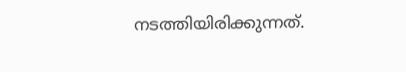നടത്തിയിരിക്കുന്നത്.